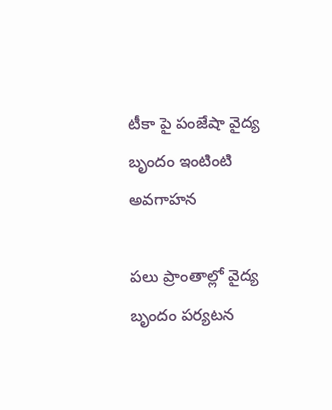టీకా పై పంజేషా వైద్య బృందం ఇంటింటి అవగాహన

పలు ప్రాంతాల్లో వైద్య బృందం పర్యటన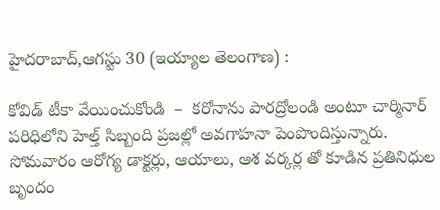హైదరాబాద్,ఆగస్టు 30 (ఇయ్యాల తెలంగాణ) :

కోవిడ్ టీకా వేయించుకోండి  –  కరోనాను పారద్రోలండి అంటూ చార్మినార్ పరిధిలోని హెల్త్ సిబ్బంది ప్రజల్లో అవగాహనా పెంపొందిస్తున్నారు. సోమవారం ఆరోగ్య డాక్టర్లు, ఆయాలు, ఆశ వర్కర్ల తో కూడిన ప్రతినిధుల బృందం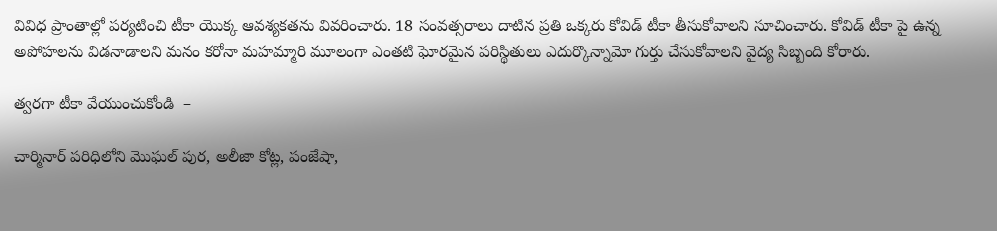వివిధ ప్రాంతాల్లో పర్యటించి టీకా యొక్క ఆవశ్యకతను వివరించారు. 18 సంవత్సరాలు దాటిన ప్రతి ఒక్కరు కోవిడ్ టీకా తీసుకోవాలని సూచించారు. కోవిడ్ టీకా పై ఉన్న అపోహలను విడనాడాలని మనం కరోనా మహమ్మారి మూలంగా ఎంతటి ఘోరమైన పరిస్థితులు ఎదుర్కొన్నామో గుర్తు చేసుకోవాలని వైద్య సిబ్బంది కోరారు.

త్వరగా టీకా వేయుంచుకోండి  –

చార్మినార్ పరిధిలోని మొఘల్ పుర, అలీజా కోట్ల, పంజేషా,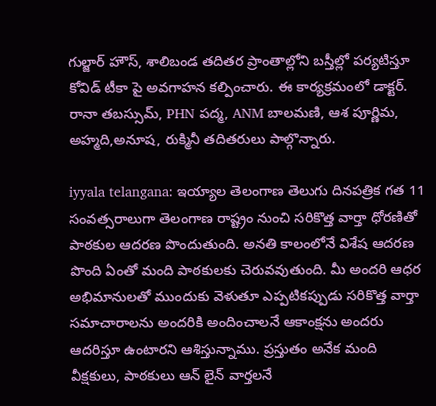గుల్జార్ హౌస్, శాలిబండ తదితర ప్రాంతాల్లోని బస్తీల్లో పర్యటిస్తూ కోవిడ్ టీకా పై అవగాహన కల్పించారు. ఈ కార్యక్రమంలో డాక్టర్. రానా తబస్సుమ్, PHN పద్మ, ANM బాలమణి, ఆశ పూర్ణిమ, అహ్మది,అనూష, రుక్మినీ తదితరులు పాల్గొన్నారు.

iyyala telangana: ఇయ్యాల తెలంగాణ తెలుగు దినపత్రిక గత 11 సంవత్సరాలుగా తెలంగాణ రాష్ట్రం నుంచి సరికొత్త వార్తా ధోరణితో పాఠకుల ఆదరణ పొందుతుంది. అనతి కాలంలోనే విశేష ఆదరణ పొంది ఏంతో మంది పాఠకులకు చెరువవుతుంది. మీ అందరి ఆధర అభిమానులతో ముందుకు వెళుతూ ఎప్పటికప్పుడు సరికొత్త వార్తా సమాచారాలను అందరికి అందించాలనే ఆకాంక్షను అందరు ఆదరిస్తూ ఉంటారని ఆశిస్తున్నాము. ప్రస్తుతం అనేక మంది వీక్షకులు, పాఠకులు ఆన్ లైన్ వార్తలనే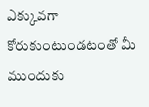ఎక్కువగా కోరుకుంటుండటంతో మీ ముందుకు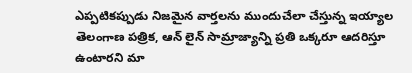ఎప్పటికప్పుడు నిజమైన వార్తలను ముందుచేలా చేస్తున్న ఇయ్యాల తెలంగాణ పత్రిక, ఆన్ లైన్ సామ్రాజ్యాన్ని ప్రతి ఒక్కరూ ఆదరిస్తూ ఉంటారని మా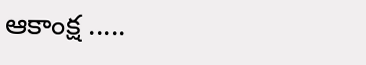ఆకాంక్ష .....